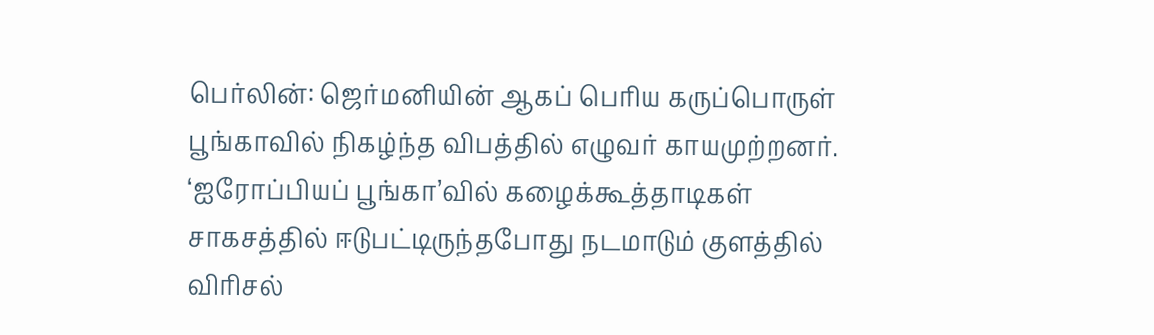பெர்லின்: ஜெர்மனியின் ஆகப் பெரிய கருப்பொருள் பூங்காவில் நிகழ்ந்த விபத்தில் எழுவர் காயமுற்றனர்.
‘ஐரோப்பியப் பூங்கா’வில் கழைக்கூத்தாடிகள் சாகசத்தில் ஈடுபட்டிருந்தபோது நடமாடும் குளத்தில் விரிசல்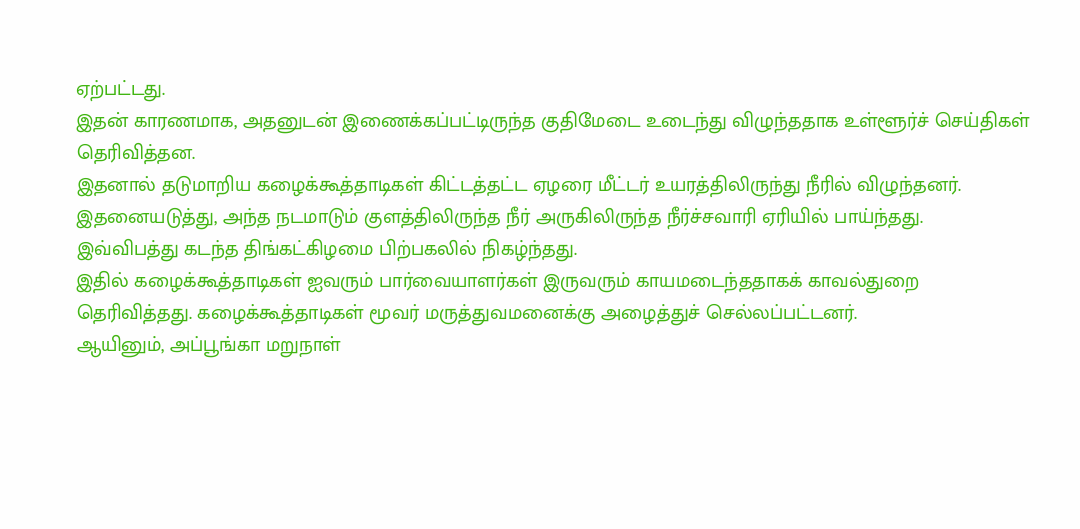ஏற்பட்டது.
இதன் காரணமாக, அதனுடன் இணைக்கப்பட்டிருந்த குதிமேடை உடைந்து விழுந்ததாக உள்ளூர்ச் செய்திகள் தெரிவித்தன.
இதனால் தடுமாறிய கழைக்கூத்தாடிகள் கிட்டத்தட்ட ஏழரை மீட்டர் உயரத்திலிருந்து நீரில் விழுந்தனர்.
இதனையடுத்து, அந்த நடமாடும் குளத்திலிருந்த நீர் அருகிலிருந்த நீர்ச்சவாரி ஏரியில் பாய்ந்தது.
இவ்விபத்து கடந்த திங்கட்கிழமை பிற்பகலில் நிகழ்ந்தது.
இதில் கழைக்கூத்தாடிகள் ஐவரும் பார்வையாளர்கள் இருவரும் காயமடைந்ததாகக் காவல்துறை தெரிவித்தது. கழைக்கூத்தாடிகள் மூவர் மருத்துவமனைக்கு அழைத்துச் செல்லப்பட்டனர்.
ஆயினும், அப்பூங்கா மறுநாள்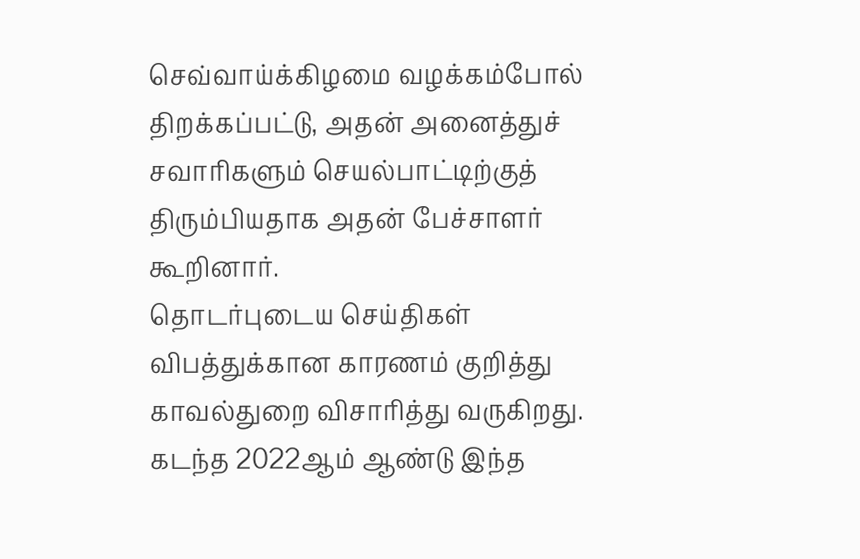செவ்வாய்க்கிழமை வழக்கம்போல் திறக்கப்பட்டு, அதன் அனைத்துச் சவாரிகளும் செயல்பாட்டிற்குத் திரும்பியதாக அதன் பேச்சாளர் கூறினார்.
தொடர்புடைய செய்திகள்
விபத்துக்கான காரணம் குறித்து காவல்துறை விசாரித்து வருகிறது.
கடந்த 2022ஆம் ஆண்டு இந்த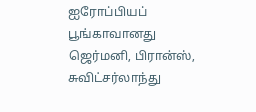ஐரோப்பியப் பூங்காவானது ஜெர்மனி, பிரான்ஸ், சுவிட்சர்லாந்து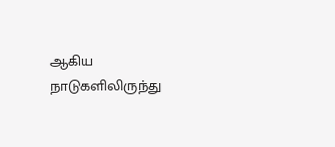ஆகிய நாடுகளிலிருந்து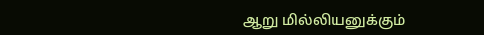ஆறு மில்லியனுக்கும்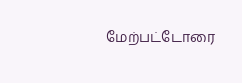மேற்பட்டோரை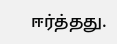ஈர்த்தது.